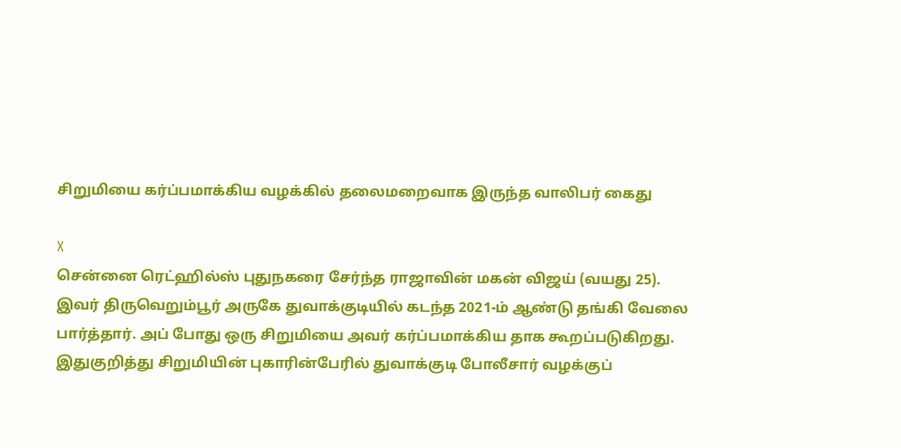சிறுமியை கர்ப்பமாக்கிய வழக்கில் தலைமறைவாக இருந்த வாலிபர் கைது

X
சென்னை ரெட்ஹில்ஸ் புதுநகரை சேர்ந்த ராஜாவின் மகன் விஜய் (வயது 25). இவர் திருவெறும்பூர் அருகே துவாக்குடியில் கடந்த 2021-ம் ஆண்டு தங்கி வேலை பார்த்தார். அப் போது ஒரு சிறுமியை அவர் கர்ப்பமாக்கிய தாக கூறப்படுகிறது. இதுகுறித்து சிறுமியின் புகாரின்பேரில் துவாக்குடி போலீசார் வழக்குப்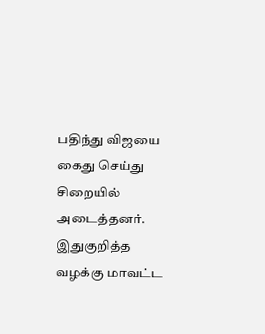பதிந்து விஜயை கைது செய்து சிறையில் அடைத்தனர். இதுகுறித்த வழக்கு மாவட்ட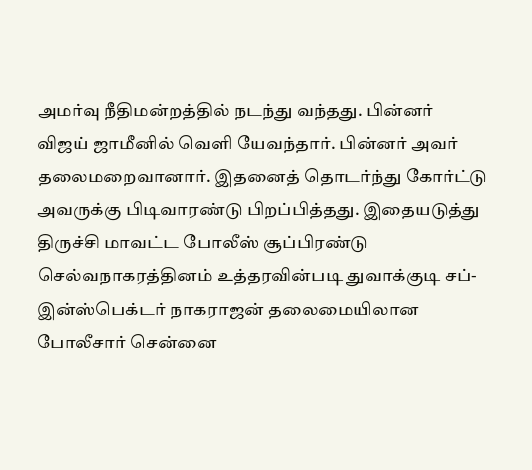அமர்வு நீதிமன்றத்தில் நடந்து வந்தது. பின்னர் விஜய் ஜாமீனில் வெளி யேவந்தார். பின்னர் அவர் தலைமறைவானார். இதனைத் தொடர்ந்து கோர்ட்டு அவருக்கு பிடிவாரண்டு பிறப்பித்தது. இதையடுத்து திருச்சி மாவட்ட போலீஸ் சூப்பிரண்டு செல்வநாகரத்தினம் உத்தரவின்படி துவாக்குடி சப்-இன்ஸ்பெக்டர் நாகராஜன் தலைமையிலான போலீசார் சென்னை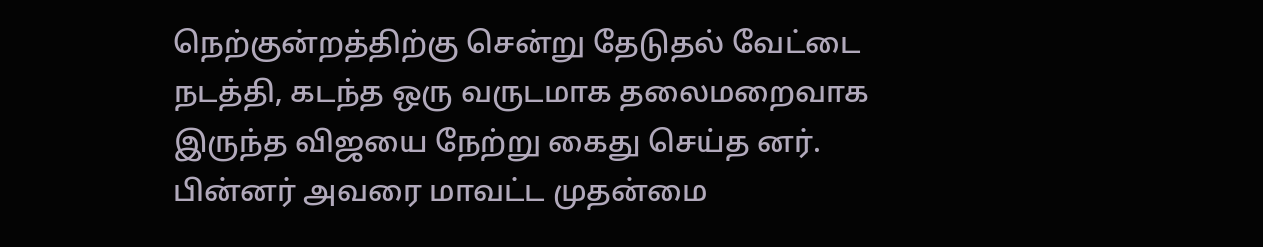நெற்குன்றத்திற்கு சென்று தேடுதல் வேட்டை நடத்தி, கடந்த ஒரு வருடமாக தலைமறைவாக இருந்த விஜயை நேற்று கைது செய்த னர். பின்னர் அவரை மாவட்ட முதன்மை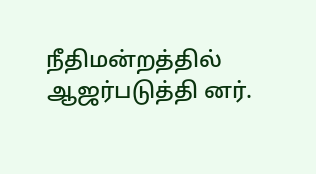நீதிமன்றத்தில் ஆஜர்படுத்தி னர்.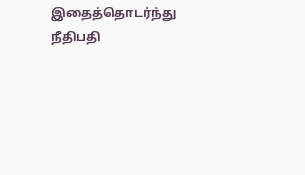இதைத்தொடர்ந்து நீதிபதி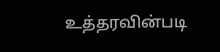உத்தரவின்படி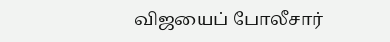விஜயைப் போலீசார்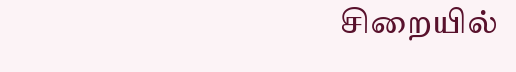சிறையில்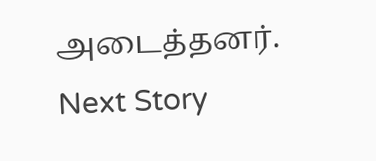அடைத்தனர்.
Next Story